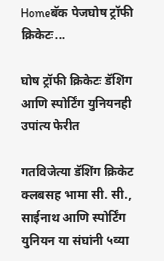Homeबॅक पेजघोष ट्रॉफी क्रिकेटः...

घोष ट्रॉफी क्रिकेटः डॅशिंग आणि स्पोर्टिंग युनियनही उपांत्य फेरीत

गतविजेत्या डॅशिंग क्रिकेट क्लबसह भामा सी. सी., साईनाथ आणि स्पोर्टिंग युनियन या संघांनी ५व्या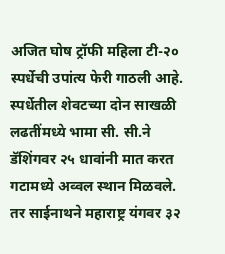अजित घोष ट्रॉफी महिला टी-२० स्पर्धेची उपांत्य फेरी गाठली आहे. स्पर्धेतील शेवटच्या दोन साखळी लढतींमध्ये भामा सी. सी.ने डॅशिंगवर २५ धावांनी मात करत गटामध्ये अव्वल स्थान मिळवले. तर साईनाथने महाराष्ट्र यंगवर ३२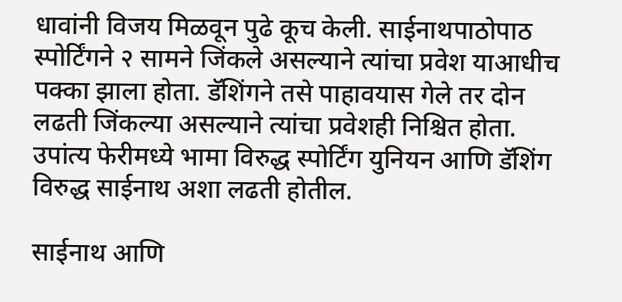धावांनी विजय मिळवून पुढे कूच केली. साईनाथपाठोपाठ स्पोर्टिंगने २ सामने जिंकले असल्याने त्यांचा प्रवेश याआधीच पक्का झाला होता. डॅशिंगने तसे पाहावयास गेले तर दोन लढती जिंकल्या असल्याने त्यांचा प्रवेशही निश्चित होता. उपांत्य फेरीमध्ये भामा विरुद्ध स्पोर्टिंग युनियन आणि डॅशिंग विरुद्ध साईनाथ अशा लढती होतील.

साईनाथ आणि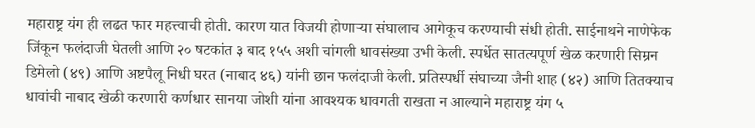महाराष्ट्र यंग ही लढत फार महत्त्वाची होती. कारण यात विजयी होणाऱ्या संघालाच आगेकूच करण्याची संधी होती. साईनाथने नाणेफेक जिंकून फलंदाजी घेतली आणि २० षटकांत ३ बाद १५५ अशी चांगली धावसंख्या उभी केली. स्पर्धेत सातत्यपूर्ण खेळ करणारी सिम्रन डिमेलो (४९) आणि अष्टपैलू निधी घरत (नाबाद ४६) यांनी छान फलंदाजी केली. प्रतिस्पर्धी संघाच्या जैनी शाह (४२) आणि तितक्याच धावांची नाबाद खेळी करणारी कर्णधार सानया जोशी यांना आवश्यक धावगती राखता न आल्याने महाराष्ट्र यंग ५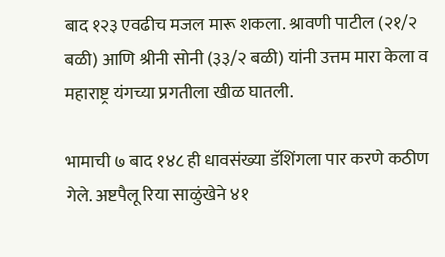बाद १२३ एवढीच मजल मारू शकला. श्रावणी पाटील (२१/२ बळी) आणि श्रीनी सोनी (३३/२ बळी) यांनी उत्तम मारा केला व महाराष्ट्र यंगच्या प्रगतीला खीळ घातली.

भामाची ७ बाद १४८ ही धावसंख्या डॅशिंगला पार करणे कठीण गेले. अष्टपैलू रिया साळुंखेने ४१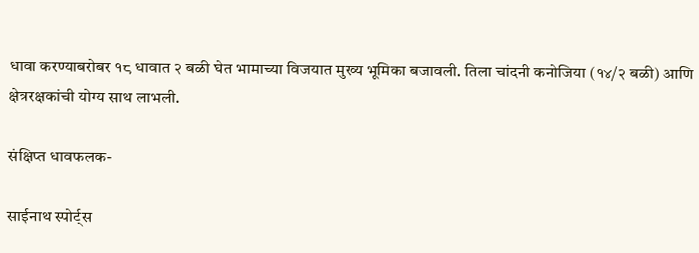धावा करण्याबरोबर १८ धावात २ बळी घेत भामाच्या विजयात मुख्य भूमिका बजावली. तिला चांदनी कनोजिया (१४/२ बळी) आणि क्षेत्ररक्षकांची योग्य साथ लाभली.

संक्षिप्त धावफलक-

साईनाथ स्पोर्ट्स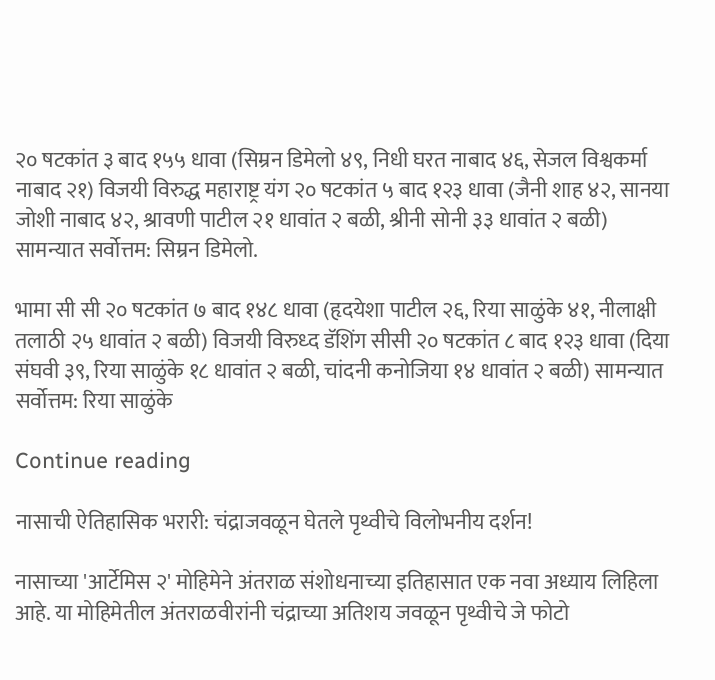२० षटकांत ३ बाद १५५ धावा (सिम्रन डिमेलो ४९, निधी घरत नाबाद ४६, सेजल विश्वकर्मा नाबाद २१) विजयी विरुद्ध महाराष्ट्र यंग २० षटकांत ५ बाद १२३ धावा (जैनी शाह ४२, सानया जोशी नाबाद ४२, श्रावणी पाटील २१ धावांत २ बळी, श्रीनी सोनी ३३ धावांत २ बळी) सामन्यात सर्वोत्तम: सिम्रन डिमेलो.

भामा सी सी २० षटकांत ७ बाद १४८ धावा (हृदयेशा पाटील २६, रिया साळुंके ४१, नीलाक्षी तलाठी २५ धावांत २ बळी) विजयी विरुध्द डॅशिंग सीसी २० षटकांत ८ बाद १२३ धावा (दिया संघवी ३९, रिया साळुंके १८ धावांत २ बळी, चांदनी कनोजिया १४ धावांत २ बळी) सामन्यात सर्वोत्तम: रिया साळुंके

Continue reading

नासाची ऐतिहासिक भरारी: चंद्राजवळून घेतले पृथ्वीचे विलोभनीय दर्शन!

नासाच्या 'आर्टेमिस २' मोहिमेने अंतराळ संशोधनाच्या इतिहासात एक नवा अध्याय लिहिला आहे. या मोहिमेतील अंतराळवीरांनी चंद्राच्या अतिशय जवळून पृथ्वीचे जे फोटो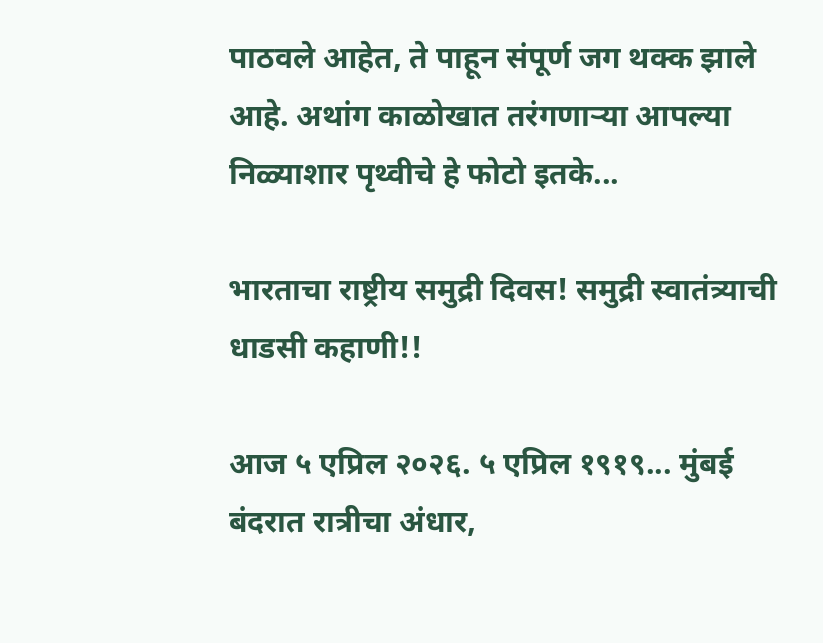पाठवले आहेत, ते पाहून संपूर्ण जग थक्क झाले आहे. अथांग काळोखात तरंगणाऱ्या आपल्या निळ्याशार पृथ्वीचे हे फोटो इतके...

भारताचा राष्ट्रीय समुद्री दिवस! समुद्री स्वातंत्र्याची धाडसी कहाणी!!

आज ५ एप्रिल २०२६. ५ एप्रिल १९१९... मुंबई बंदरात रात्रीचा अंधार,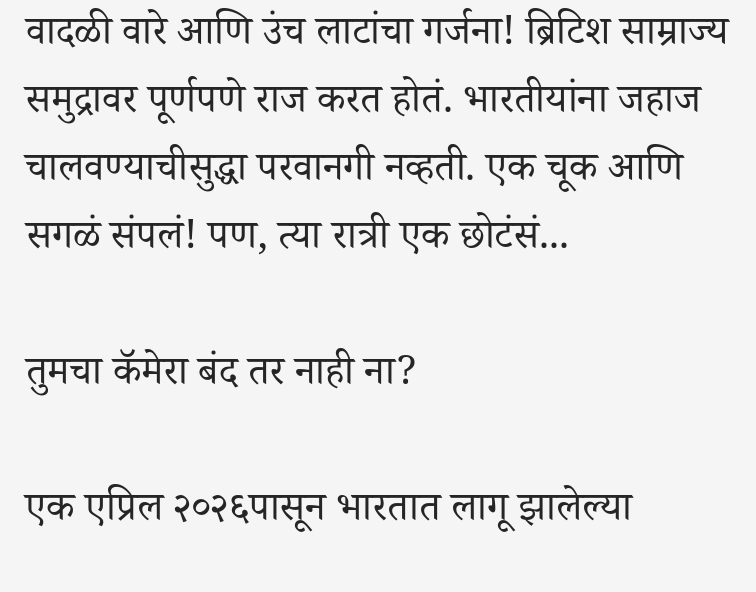वादळी वारे आणि उंच लाटांचा गर्जना! ब्रिटिश साम्राज्य समुद्रावर पूर्णपणे राज करत होतं. भारतीयांना जहाज चालवण्याचीसुद्धा परवानगी नव्हती. एक चूक आणि सगळं संपलं! पण, त्या रात्री एक छोटंसं...

तुमचा कॅमेरा बंद तर नाही ना?

एक एप्रिल २०२६पासून भारतात लागू झालेल्या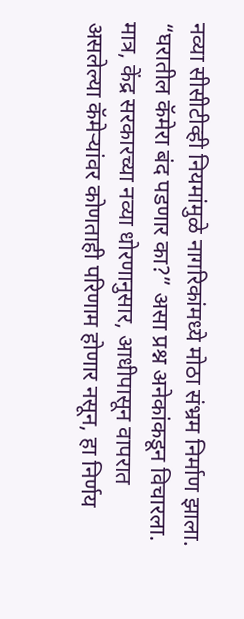नव्या सीसीटीव्ही नियमांमुळे नागरिकांमध्ये मोठा संभ्रम निर्माण झाला. “घरातील कॅमेरा बंद पडणार का?” असा प्रश्न अनेकांकडून विचारला. मात्र, केंद्र सरकारच्या नव्या धोरणानुसार, आधीपासून वापरात असलेल्या कॅमेर्‍यांवर कोणताही परिणाम होणार नसून, हा निर्णय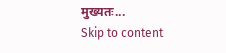मुख्यतः...
Skip to content